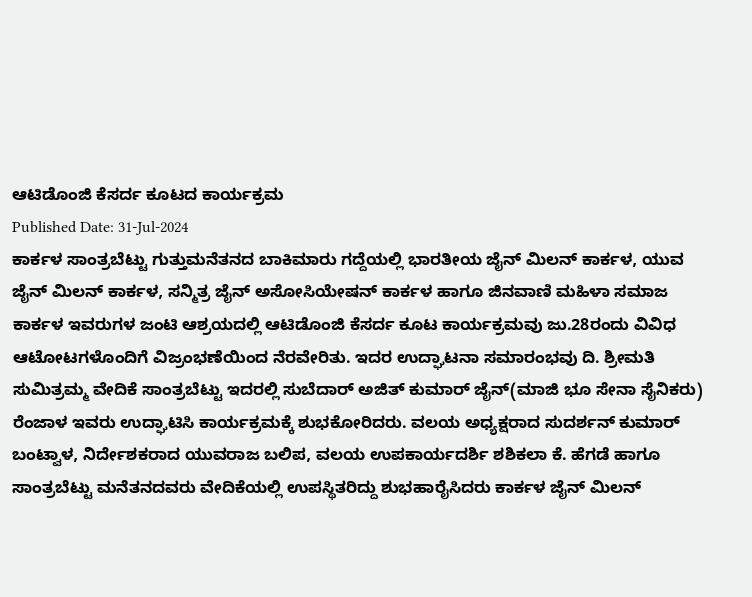ಆಟಿಡೊಂಜಿ ಕೆಸರ್ದ ಕೂಟದ ಕಾರ್ಯಕ್ರಮ
Published Date: 31-Jul-2024
ಕಾರ್ಕಳ ಸಾಂತ್ರಬೆಟ್ಟು ಗುತ್ತುಮನೆತನದ ಬಾಕಿಮಾರು ಗದ್ದೆಯಲ್ಲಿ ಭಾರತೀಯ ಜೈನ್ ಮಿಲನ್ ಕಾರ್ಕಳ, ಯುವ ಜೈನ್ ಮಿಲನ್ ಕಾರ್ಕಳ, ಸನ್ಮಿತ್ರ ಜೈನ್ ಅಸೋಸಿಯೇಷನ್ ಕಾರ್ಕಳ ಹಾಗೂ ಜಿನವಾಣಿ ಮಹಿಳಾ ಸಮಾಜ ಕಾರ್ಕಳ ಇವರುಗಳ ಜಂಟಿ ಆಶ್ರಯದಲ್ಲಿ ಆಟಿಡೊಂಜಿ ಕೆಸರ್ದ ಕೂಟ ಕಾರ್ಯಕ್ರಮವು ಜು.28ರಂದು ವಿವಿಧ ಆಟೋಟಗಳೊಂದಿಗೆ ವಿಜ್ರಂಭಣೆಯಿಂದ ನೆರವೇರಿತು. ಇದರ ಉದ್ಘಾಟನಾ ಸಮಾರಂಭವು ದಿ. ಶ್ರೀಮತಿ ಸುಮಿತ್ರಮ್ಮ ವೇದಿಕೆ ಸಾಂತ್ರಬೆಟ್ಟು ಇದರಲ್ಲಿ ಸುಬೆದಾರ್ ಅಜಿತ್ ಕುಮಾರ್ ಜೈನ್(ಮಾಜಿ ಭೂ ಸೇನಾ ಸೈನಿಕರು) ರೆಂಜಾಳ ಇವರು ಉದ್ಘಾಟಿಸಿ ಕಾರ್ಯಕ್ರಮಕ್ಕೆ ಶುಭಕೋರಿದರು. ವಲಯ ಅಧ್ಯಕ್ಷರಾದ ಸುದರ್ಶನ್ ಕುಮಾರ್ ಬಂಟ್ವಾಳ, ನಿರ್ದೇಶಕರಾದ ಯುವರಾಜ ಬಲಿಪ, ವಲಯ ಉಪಕಾರ್ಯದರ್ಶಿ ಶಶಿಕಲಾ ಕೆ. ಹೆಗಡೆ ಹಾಗೂ ಸಾಂತ್ರಬೆಟ್ಟು ಮನೆತನದವರು ವೇದಿಕೆಯಲ್ಲಿ ಉಪಸ್ಥಿತರಿದ್ದು ಶುಭಹಾರೈಸಿದರು ಕಾರ್ಕಳ ಜೈನ್ ಮಿಲನ್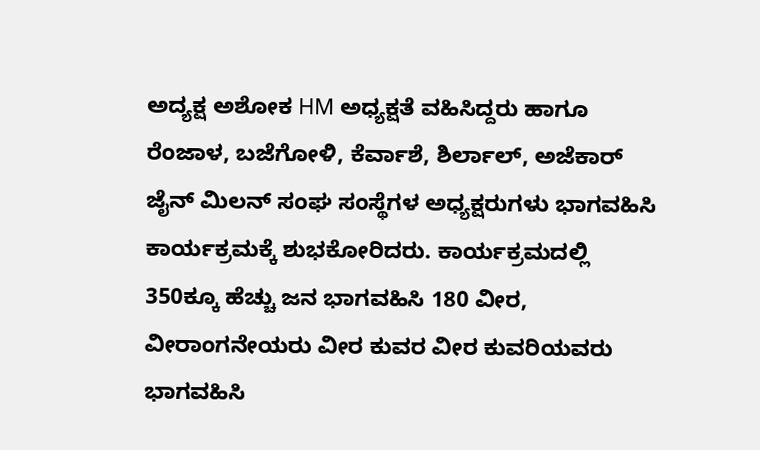ಅದ್ಯಕ್ಷ ಅಶೋಕ HM ಅಧ್ಯಕ್ಷತೆ ವಹಿಸಿದ್ದರು ಹಾಗೂ ರೆಂಜಾಳ, ಬಜೆಗೋಳಿ, ಕೆರ್ವಾಶೆ, ಶಿರ್ಲಾಲ್, ಅಜೆಕಾರ್ ಜೈನ್ ಮಿಲನ್ ಸಂಘ ಸಂಸ್ಥೆಗಳ ಅಧ್ಯಕ್ಷರುಗಳು ಭಾಗವಹಿಸಿ ಕಾರ್ಯಕ್ರಮಕ್ಕೆ ಶುಭಕೋರಿದರು. ಕಾರ್ಯಕ್ರಮದಲ್ಲಿ 350ಕ್ಕೂ ಹೆಚ್ಚು ಜನ ಭಾಗವಹಿಸಿ 180 ವೀರ, ವೀರಾಂಗನೇಯರು ವೀರ ಕುವರ ವೀರ ಕುವರಿಯವರು ಭಾಗವಹಿಸಿ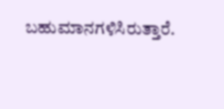ಬಹುಮಾನಗಳಿಸಿರುತ್ತಾರೆ.